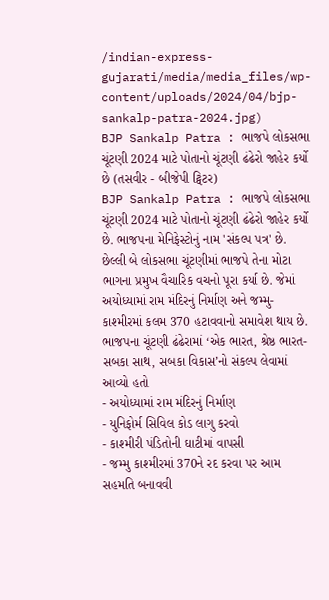/indian-express-gujarati/media/media_files/wp-content/uploads/2024/04/bjp-sankalp-patra-2024.jpg)
BJP Sankalp Patra : ભાજપે લોકસભા ચૂંટણી 2024 માટે પોતાનો ચૂંટણી ઢંઢેરો જાહેર કર્યો છે (તસવીર - બીજેપી ટ્વિટર)
BJP Sankalp Patra : ભાજપે લોકસભા ચૂંટણી 2024 માટે પોતાનો ચૂંટણી ઢંઢેરો જાહેર કર્યો છે. ભાજપના મેનિફેસ્ટોનું નામ 'સંકલ્પ પત્ર' છે. છેલ્લી બે લોકસભા ચૂંટણીમાં ભાજપે તેના મોટા ભાગના પ્રમુખ વૈચારિક વચનો પૂરા કર્યા છે. જેમાં અયોધ્યામાં રામ મંદિરનું નિર્માણ અને જમ્મુ-કાશ્મીરમાં કલમ 370 હટાવવાનો સમાવેશ થાય છે.
ભાજપના ચૂંટણી ઢંઢેરામાં ‘એક ભારત, શ્રેષ્ઠ ભારત-સબકા સાથ, સબકા વિકાસ’નો સંકલ્પ લેવામાં આવ્યો હતો
- અયોધ્યામાં રામ મંદિરનું નિર્માણ
- યુનિફોર્મ સિવિલ કોડ લાગુ કરવો
- કાશ્મીરી પંડિતોની ઘાટીમાં વાપસી
- જમ્મુ કાશ્મીરમાં 370ને રદ કરવા પર આમ સહમતિ બનાવવી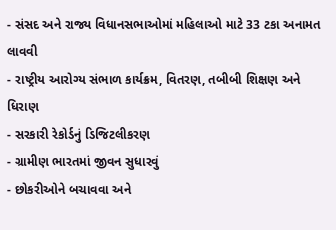- સંસદ અને રાજ્ય વિધાનસભાઓમાં મહિલાઓ માટે 33 ટકા અનામત લાવવી
- રાષ્ટ્રીય આરોગ્ય સંભાળ કાર્યક્રમ, વિતરણ, તબીબી શિક્ષણ અને ધિરાણ
- સરકારી રેકોર્ડનું ડિજિટલીકરણ
- ગ્રામીણ ભારતમાં જીવન સુધારવું
- છોકરીઓને બચાવવા અને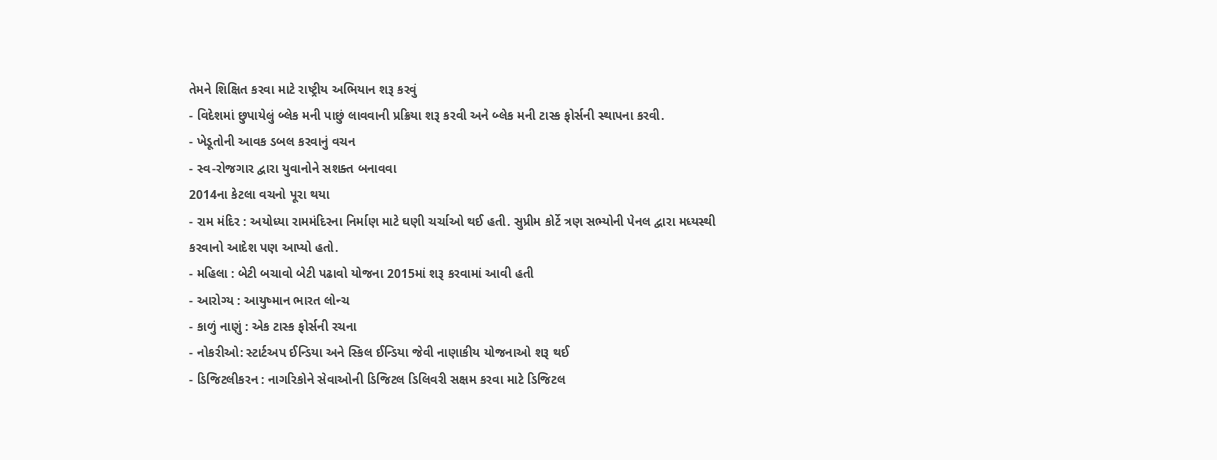તેમને શિક્ષિત કરવા માટે રાષ્ટ્રીય અભિયાન શરૂ કરવું
- વિદેશમાં છુપાયેલું બ્લેક મની પાછું લાવવાની પ્રક્રિયા શરૂ કરવી અને બ્લેક મની ટાસ્ક ફોર્સની સ્થાપના કરવી.
- ખેડૂતોની આવક ડબલ કરવાનું વચન
- સ્વ-રોજગાર દ્વારા યુવાનોને સશક્ત બનાવવા
2014ના કેટલા વચનો પૂરા થયા
- રામ મંદિર : અયોધ્યા રામમંદિરના નિર્માણ માટે ઘણી ચર્ચાઓ થઈ હતી. સુપ્રીમ કોર્ટે ત્રણ સભ્યોની પેનલ દ્વારા મધ્યસ્થી કરવાનો આદેશ પણ આપ્યો હતો.
- મહિલા : બેટી બચાવો બેટી પઢાવો યોજના 2015માં શરૂ કરવામાં આવી હતી
- આરોગ્ય : આયુષ્માન ભારત લોન્ચ
- કાળું નાણું : એક ટાસ્ક ફોર્સની રચના
- નોકરીઓ: સ્ટાર્ટઅપ ઈન્ડિયા અને સ્કિલ ઈન્ડિયા જેવી નાણાકીય યોજનાઓ શરૂ થઈ
- ડિજિટલીકરન : નાગરિકોને સેવાઓની ડિજિટલ ડિલિવરી સક્ષમ કરવા માટે ડિજિટલ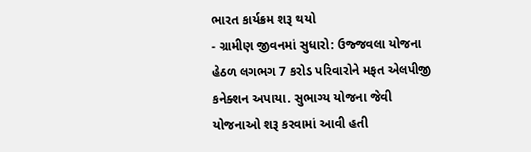ભારત કાર્યક્રમ શરૂ થયો
- ગ્રામીણ જીવનમાં સુધારો: ઉજ્જવલા યોજના હેઠળ લગભગ 7 કરોડ પરિવારોને મફત એલપીજી કનેક્શન અપાયા. સુભાગ્ય યોજના જેવી યોજનાઓ શરૂ કરવામાં આવી હતી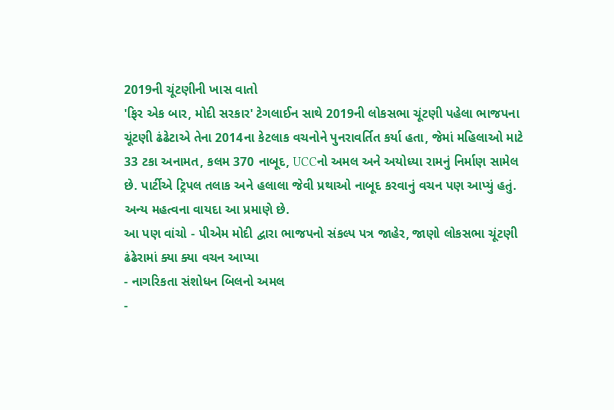2019ની ચૂંટણીની ખાસ વાતો
'ફિર એક બાર, મોદી સરકાર' ટેગલાઈન સાથે 2019ની લોકસભા ચૂંટણી પહેલા ભાજપના ચૂંટણી ઢંઢેટાએ તેના 2014ના કેટલાક વચનોને પુનરાવર્તિત કર્યા હતા, જેમાં મહિલાઓ માટે 33 ટકા અનામત, કલમ 370 નાબૂદ, UCCનો અમલ અને અયોધ્યા રામનું નિર્માણ સામેલ છે. પાર્ટીએ ટ્રિપલ તલાક અને હલાલા જેવી પ્રથાઓ નાબૂદ કરવાનું વચન પણ આપ્યું હતું. અન્ય મહત્વના વાયદા આ પ્રમાણે છે.
આ પણ વાંચો - પીએમ મોદી દ્વારા ભાજપનો સંકલ્પ પત્ર જાહેર, જાણો લોકસભા ચૂંટણી ઢંઢેરામાં ક્યા ક્યા વચન આપ્યા
- નાગરિકતા સંશોધન બિલનો અમલ
-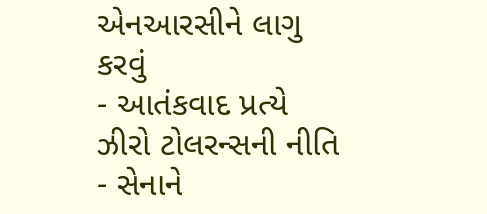એનઆરસીને લાગુ કરવું
- આતંકવાદ પ્રત્યે ઝીરો ટોલરન્સની નીતિ
- સેનાને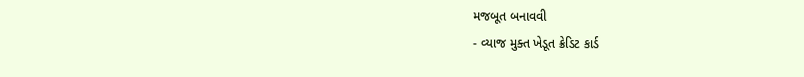મજબૂત બનાવવી
- વ્યાજ મુક્ત ખેડૂત ક્રેડિટ કાર્ડ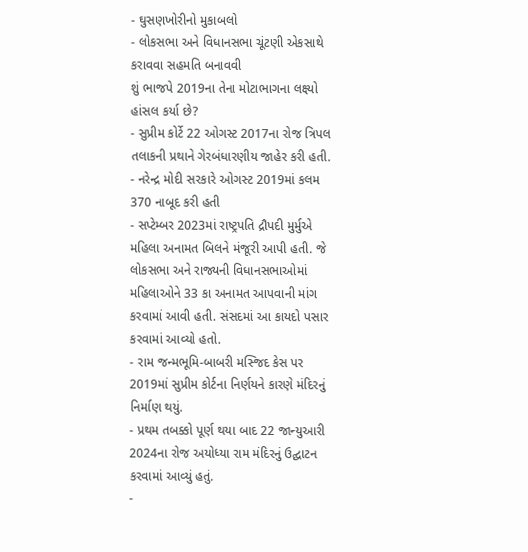- ઘુસણખોરીનો મુકાબલો
- લોકસભા અને વિધાનસભા ચૂંટણી એકસાથે કરાવવા સહમતિ બનાવવી
શું ભાજપે 2019ના તેના મોટાભાગના લક્ષ્યો હાંસલ કર્યા છે?
- સુપ્રીમ કોર્ટે 22 ઓગસ્ટ 2017ના રોજ ત્રિપલ તલાકની પ્રથાને ગેરબંધારણીય જાહેર કરી હતી.
- નરેન્દ્ર મોદી સરકારે ઓગસ્ટ 2019માં કલમ 370 નાબૂદ કરી હતી
- સપ્ટેમ્બર 2023માં રાષ્ટ્રપતિ દ્રૌપદી મુર્મુએ મહિલા અનામત બિલને મંજૂરી આપી હતી. જે લોકસભા અને રાજ્યની વિધાનસભાઓમાં મહિલાઓને 33 કા અનામત આપવાની માંગ કરવામાં આવી હતી. સંસદમાં આ કાયદો પસાર કરવામાં આવ્યો હતો.
- રામ જન્મભૂમિ-બાબરી મસ્જિદ કેસ પર 2019માં સુપ્રીમ કોર્ટના નિર્ણયને કારણે મંદિરનું નિર્માણ થયું.
- પ્રથમ તબક્કો પૂર્ણ થયા બાદ 22 જાન્યુઆરી 2024ના રોજ અયોધ્યા રામ મંદિરનું ઉદ્ઘાટન કરવામાં આવ્યું હતું.
-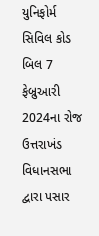યુનિફોર્મ સિવિલ કોડ બિલ 7 ફેબ્રુઆરી 2024ના રોજ ઉત્તરાખંડ વિધાનસભા દ્વારા પસાર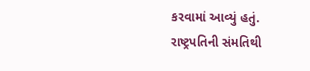કરવામાં આવ્યું હતું. રાષ્ટ્રપતિની સંમતિથી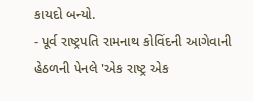કાયદો બન્યો.
- પૂર્વ રાષ્ટ્રપતિ રામનાથ કોવિંદની આગેવાની હેઠળની પેનલે 'એક રાષ્ટ્ર એક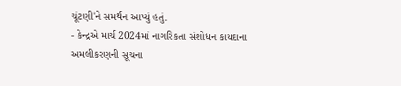ચૂંટણી'ને સમર્થન આપ્યું હતું.
- કેન્દ્રએ માર્ચ 2024માં નાગરિકતા સંશોધન કાયદાના અમલીકરણની સૂચના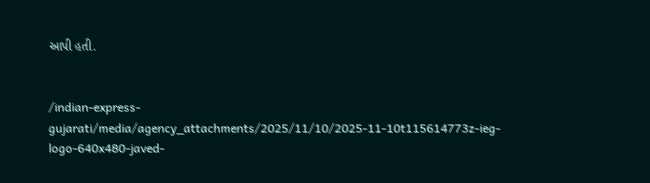આપી હતી.


/indian-express-gujarati/media/agency_attachments/2025/11/10/2025-11-10t115614773z-ieg-logo-640x480-javed-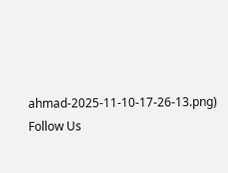ahmad-2025-11-10-17-26-13.png)
Follow Us